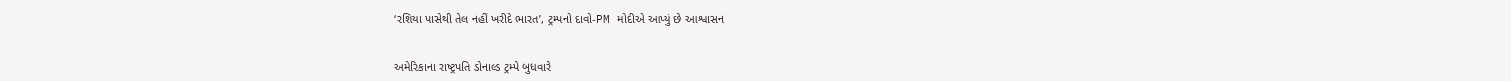‘રશિયા પાસેથી તેલ નહીં ખરીદે ભારત’, ટ્રમ્પનો દાવો-PM મોદીએ આપ્યું છે આશ્વાસન


અમેરિકાના રાષ્ટ્રપતિ ડોનાલ્ડ ટ્રમ્પે બુધવારે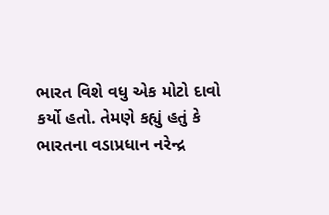ભારત વિશે વધુ એક મોટો દાવો કર્યો હતો. તેમણે કહ્યું હતું કે ભારતના વડાપ્રધાન નરેન્દ્ર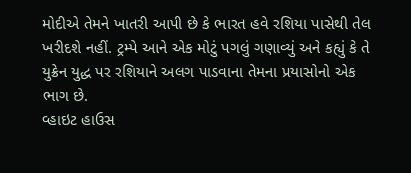મોદીએ તેમને ખાતરી આપી છે કે ભારત હવે રશિયા પાસેથી તેલ ખરીદશે નહીં. ટ્રમ્પે આને એક મોટું પગલું ગણાવ્યું અને કહ્યું કે તે યુક્રેન યુદ્ધ પર રશિયાને અલગ પાડવાના તેમના પ્રયાસોનો એક ભાગ છે.
વ્હાઇટ હાઉસ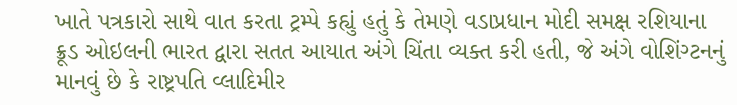ખાતે પત્રકારો સાથે વાત કરતા ટ્રમ્પે કહ્યું હતું કે તેમણે વડાપ્રધાન મોદી સમક્ષ રશિયાના ક્રૂડ ઓઇલની ભારત દ્વારા સતત આયાત અંગે ચિંતા વ્યક્ત કરી હતી, જે અંગે વોશિંગ્ટનનું માનવું છે કે રાષ્ટ્રપતિ વ્લાદિમીર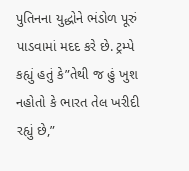પુતિનના યુદ્ધોને ભંડોળ પૂરું પાડવામાં મદદ કરે છે. ટ્રમ્પે કહ્યું હતું કે”તેથી જ હું ખુશ નહોતો કે ભારત તેલ ખરીદી રહ્યું છે,”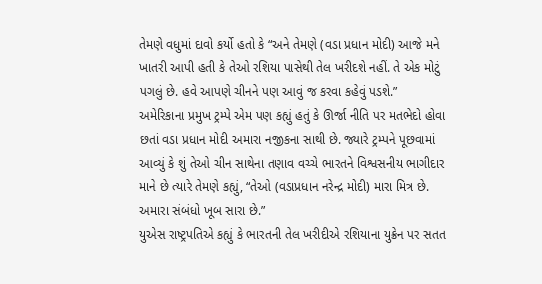તેમણે વધુમાં દાવો કર્યો હતો કે “અને તેમણે (વડા પ્રધાન મોદી) આજે મને ખાતરી આપી હતી કે તેઓ રશિયા પાસેથી તેલ ખરીદશે નહીં. તે એક મોટું પગલું છે. હવે આપણે ચીનને પણ આવું જ કરવા કહેવું પડશે.”
અમેરિકાના પ્રમુખ ટ્રમ્પે એમ પણ કહ્યું હતું કે ઊર્જા નીતિ પર મતભેદો હોવા છતાં વડા પ્રધાન મોદી અમારા નજીકના સાથી છે. જ્યારે ટ્રમ્પને પૂછવામાં આવ્યું કે શું તેઓ ચીન સાથેના તણાવ વચ્ચે ભારતને વિશ્વસનીય ભાગીદાર માને છે ત્યારે તેમણે કહ્યું, “તેઓ (વડાપ્રધાન નરેન્દ્ર મોદી) મારા મિત્ર છે. અમારા સંબંધો ખૂબ સારા છે.”
યુએસ રાષ્ટ્રપતિએ કહ્યું કે ભારતની તેલ ખરીદીએ રશિયાના યુક્રેન પર સતત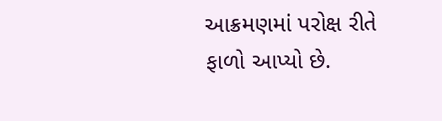આક્રમણમાં પરોક્ષ રીતે ફાળો આપ્યો છે.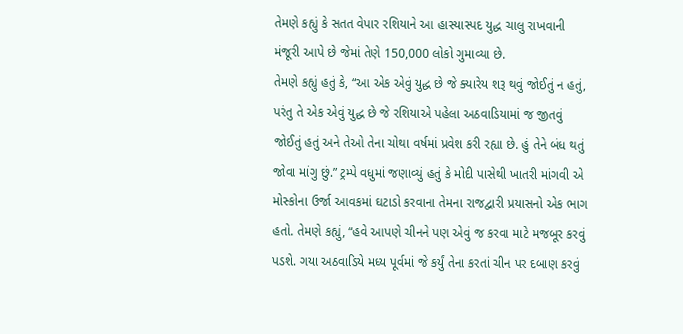તેમણે કહ્યું કે સતત વેપાર રશિયાને આ હાસ્યાસ્પદ યુદ્ધ ચાલુ રાખવાની મંજૂરી આપે છે જેમાં તેણે 150,000 લોકો ગુમાવ્યા છે.
તેમણે કહ્યું હતું કે, “આ એક એવું યુદ્ધ છે જે ક્યારેય શરૂ થવું જોઈતું ન હતું, પરંતુ તે એક એવું યુદ્ધ છે જે રશિયાએ પહેલા અઠવાડિયામાં જ જીતવું જોઈતું હતું અને તેઓ તેના ચોથા વર્ષમાં પ્રવેશ કરી રહ્યા છે. હું તેને બંધ થતું જોવા માંગુ છું.” ટ્રમ્પે વધુમાં જણાવ્યું હતું કે મોદી પાસેથી ખાતરી માંગવી એ મોસ્કોના ઉર્જા આવકમાં ઘટાડો કરવાના તેમના રાજદ્વારી પ્રયાસનો એક ભાગ હતો. તેમણે કહ્યું, “હવે આપણે ચીનને પણ એવું જ કરવા માટે મજબૂર કરવું પડશે. ગયા અઠવાડિયે મધ્ય પૂર્વમાં જે કર્યું તેના કરતાં ચીન પર દબાણ કરવું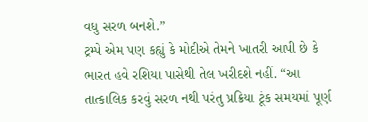વધુ સરળ બનશે.”
ટ્રમ્પે એમ પણ કહ્યું કે મોદીએ તેમને ખાતરી આપી છે કે ભારત હવે રશિયા પાસેથી તેલ ખરીદશે નહીં. “આ તાત્કાલિક કરવું સરળ નથી પરંતુ પ્રક્રિયા ટૂંક સમયમાં પૂર્ણ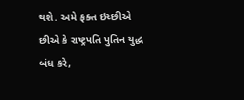થશે. અમે ફક્ત ઇચ્છીએ છીએ કે રાષ્ટ્રપતિ પુતિન યુદ્ધ બંધ કરે,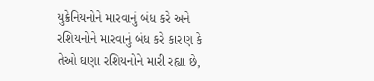યુક્રેનિયનોને મારવાનું બંધ કરે અને રશિયનોને મારવાનું બંધ કરે કારણ કે તેઓ ઘણા રશિયનોને મારી રહ્યા છે,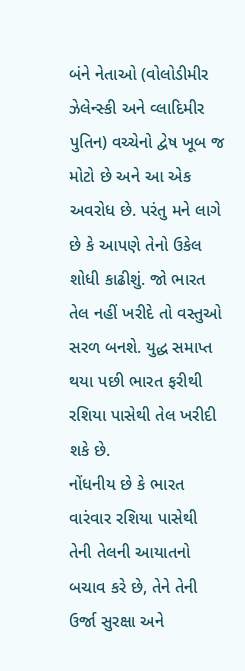બંને નેતાઓ (વોલોડીમીર ઝેલેન્સ્કી અને વ્લાદિમીર પુતિન) વચ્ચેનો દ્વેષ ખૂબ જ મોટો છે અને આ એક અવરોધ છે. પરંતુ મને લાગે છે કે આપણે તેનો ઉકેલ શોધી કાઢીશું. જો ભારત તેલ નહીં ખરીદે તો વસ્તુઓ સરળ બનશે. યુદ્ધ સમાપ્ત થયા પછી ભારત ફરીથી રશિયા પાસેથી તેલ ખરીદી શકે છે.
નોંધનીય છે કે ભારત વારંવાર રશિયા પાસેથી તેની તેલની આયાતનો બચાવ કરે છે, તેને તેની ઉર્જા સુરક્ષા અને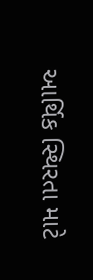આર્થિક સ્થિરતા માટે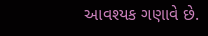આવશ્યક ગણાવે છે.